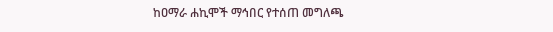ከዐማራ ሐኪሞች ማኅበር የተሰጠ መግለጫ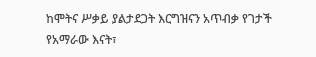ከሞትና ሥቃይ ያልታደጋት እርግዝናን አጥብቃ የገታች የአማራው እናት፣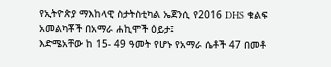የኢትዮጵያ ማእከላዊ ስታትስቲካል ኤጀንሲ የ2016 DHS ቁልፍ አመልካቾች በአማራ ሐኪሞች ዕይታ፤
እድሜአቸው ከ 15- 49 ዓመት የሆኑ የአማራ ሴቶች 47 በመቶ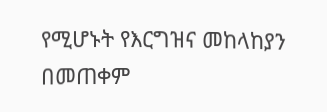የሚሆኑት የእርግዝና መከላከያን በመጠቀም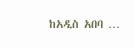ከአዲስ አበባ …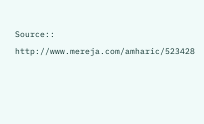Source:: http://www.mereja.com/amharic/523428